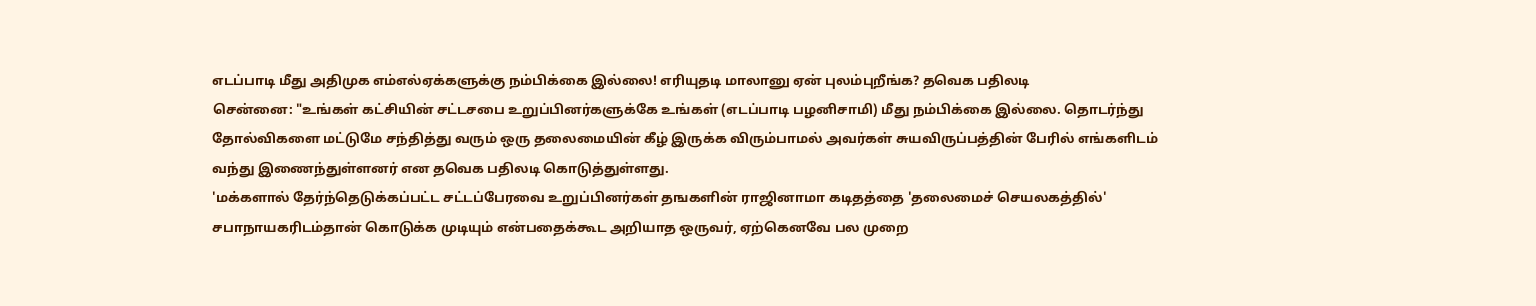எடப்பாடி மீது அதிமுக எம்எல்ஏக்களுக்கு நம்பிக்கை இல்லை! எரியுதடி மாலானு ஏன் புலம்புறீங்க? தவெக பதிலடி
சென்னை: "உங்கள் கட்சியின் சட்டசபை உறுப்பினர்களுக்கே உங்கள் (எடப்பாடி பழனிசாமி) மீது நம்பிக்கை இல்லை. தொடர்ந்து தோல்விகளை மட்டுமே சந்தித்து வரும் ஒரு தலைமையின் கீழ் இருக்க விரும்பாமல் அவர்கள் சுயவிருப்பத்தின் பேரில் எங்களிடம் வந்து இணைந்துள்ளனர் என தவெக பதிலடி கொடுத்துள்ளது.
'மக்களால் தேர்ந்தெடுக்கப்பட்ட சட்டப்பேரவை உறுப்பினர்கள் தஙகளின் ராஜினாமா கடிதத்தை 'தலைமைச் செயலகத்தில்' சபாநாயகரிடம்தான் கொடுக்க முடியும் என்பதைக்கூட அறியாத ஒருவர், ஏற்கெனவே பல முறை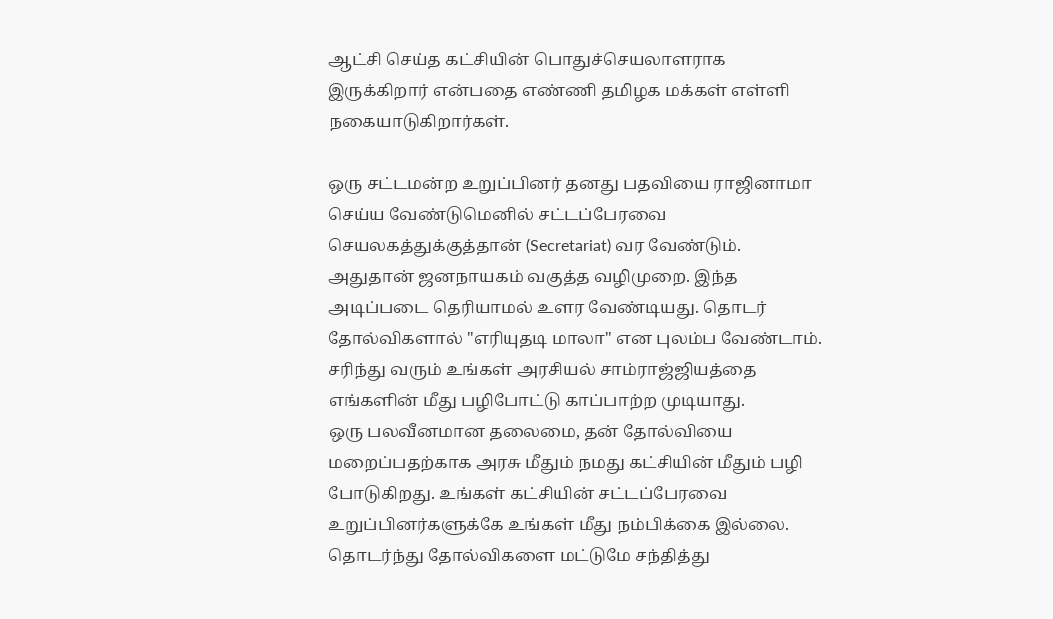ஆட்சி செய்த கட்சியின் பொதுச்செயலாளராக இருக்கிறார் என்பதை எண்ணி தமிழக மக்கள் எள்ளி நகையாடுகிறார்கள்.

ஒரு சட்டமன்ற உறுப்பினர் தனது பதவியை ராஜினாமா செய்ய வேண்டுமெனில் சட்டப்பேரவை செயலகத்துக்குத்தான் (Secretariat) வர வேண்டும். அதுதான் ஜனநாயகம் வகுத்த வழிமுறை. இந்த அடிப்படை தெரியாமல் உளர வேண்டியது. தொடர் தோல்விகளால் "எரியுதடி மாலா" என புலம்ப வேண்டாம். சரிந்து வரும் உங்கள் அரசியல் சாம்ராஜ்ஜியத்தை எங்களின் மீது பழிபோட்டு காப்பாற்ற முடியாது.
ஒரு பலவீனமான தலைமை, தன் தோல்வியை மறைப்பதற்காக அரசு மீதும் நமது கட்சியின் மீதும் பழி போடுகிறது. உங்கள் கட்சியின் சட்டப்பேரவை உறுப்பினர்களுக்கே உங்கள் மீது நம்பிக்கை இல்லை. தொடர்ந்து தோல்விகளை மட்டுமே சந்தித்து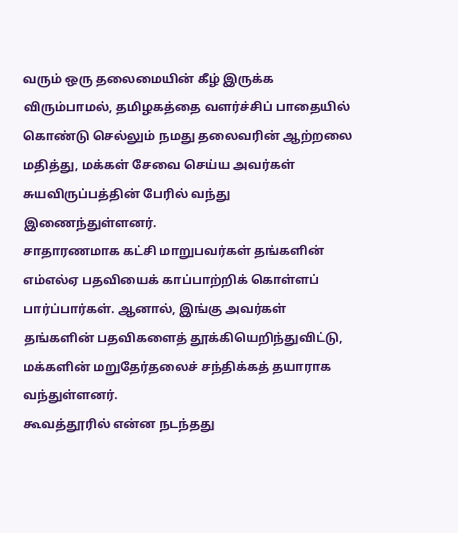வரும் ஒரு தலைமையின் கீழ் இருக்க விரும்பாமல், தமிழகத்தை வளர்ச்சிப் பாதையில் கொண்டு செல்லும் நமது தலைவரின் ஆற்றலை மதித்து, மக்கள் சேவை செய்ய அவர்கள் சுயவிருப்பத்தின் பேரில் வந்து இணைந்துள்ளனர்.
சாதாரணமாக கட்சி மாறுபவர்கள் தங்களின் எம்எல்ஏ பதவியைக் காப்பாற்றிக் கொள்ளப் பார்ப்பார்கள். ஆனால், இங்கு அவர்கள் தங்களின் பதவிகளைத் தூக்கியெறிந்துவிட்டு, மக்களின் மறுதேர்தலைச் சந்திக்கத் தயாராக வந்துள்ளனர்.
கூவத்தூரில் என்ன நடந்தது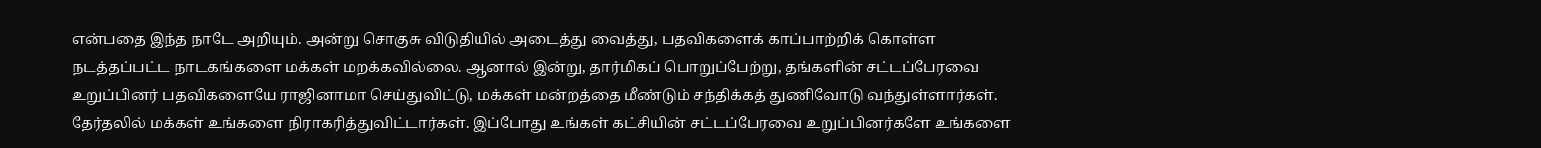என்பதை இந்த நாடே அறியும். அன்று சொகுசு விடுதியில் அடைத்து வைத்து, பதவிகளைக் காப்பாற்றிக் கொள்ள நடத்தப்பட்ட நாடகங்களை மக்கள் மறக்கவில்லை. ஆனால் இன்று, தார்மிகப் பொறுப்பேற்று, தங்களின் சட்டப்பேரவை உறுப்பினர் பதவிகளையே ராஜினாமா செய்துவிட்டு, மக்கள் மன்றத்தை மீண்டும் சந்திக்கத் துணிவோடு வந்துள்ளார்கள்.
தேர்தலில் மக்கள் உங்களை நிராகரித்துவிட்டார்கள். இப்போது உங்கள் கட்சியின் சட்டப்பேரவை உறுப்பினர்களே உங்களை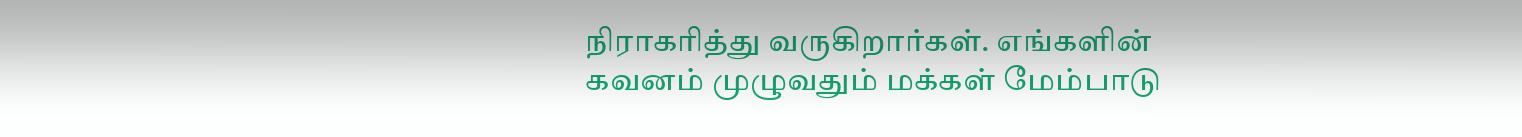நிராகரித்து வருகிறார்கள். எங்களின் கவனம் முழுவதும் மக்கள் மேம்பாடு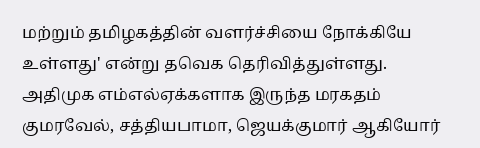மற்றும் தமிழகத்தின் வளர்ச்சியை நோக்கியே உள்ளது' என்று தவெக தெரிவித்துள்ளது.
அதிமுக எம்எல்ஏக்களாக இருந்த மரகதம் குமரவேல், சத்தியபாமா, ஜெயக்குமார் ஆகியோர்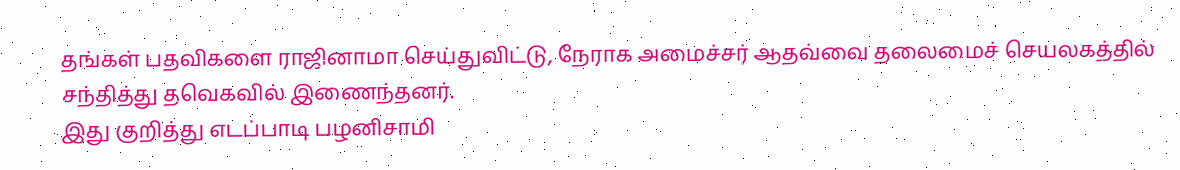தங்கள் பதவிகளை ராஜினாமா செய்துவிட்டு, நேராக அமைச்சர் ஆதவ்வை தலைமைச் செயலகத்தில் சந்தித்து தவெகவில் இணைந்தனர்.
இது குறித்து எடப்பாடி பழனிசாமி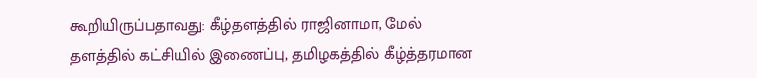கூறியிருப்பதாவது: கீழ்தளத்தில் ராஜினாமா, மேல் தளத்தில் கட்சியில் இணைப்பு, தமிழகத்தில் கீழ்த்தரமான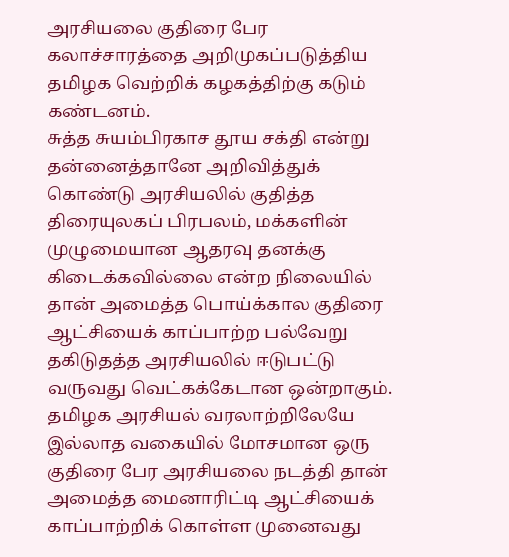அரசியலை குதிரை பேர கலாச்சாரத்தை அறிமுகப்படுத்திய தமிழக வெற்றிக் கழகத்திற்கு கடும் கண்டனம்.
சுத்த சுயம்பிரகாச தூய சக்தி என்று தன்னைத்தானே அறிவித்துக் கொண்டு அரசியலில் குதித்த திரையுலகப் பிரபலம், மக்களின் முழுமையான ஆதரவு தனக்கு கிடைக்கவில்லை என்ற நிலையில் தான் அமைத்த பொய்க்கால குதிரை ஆட்சியைக் காப்பாற்ற பல்வேறு தகிடுதத்த அரசியலில் ஈடுபட்டு வருவது வெட்கக்கேடான ஒன்றாகும்.
தமிழக அரசியல் வரலாற்றிலேயே இல்லாத வகையில் மோசமான ஒரு குதிரை பேர அரசியலை நடத்தி தான் அமைத்த மைனாரிட்டி ஆட்சியைக் காப்பாற்றிக் கொள்ள முனைவது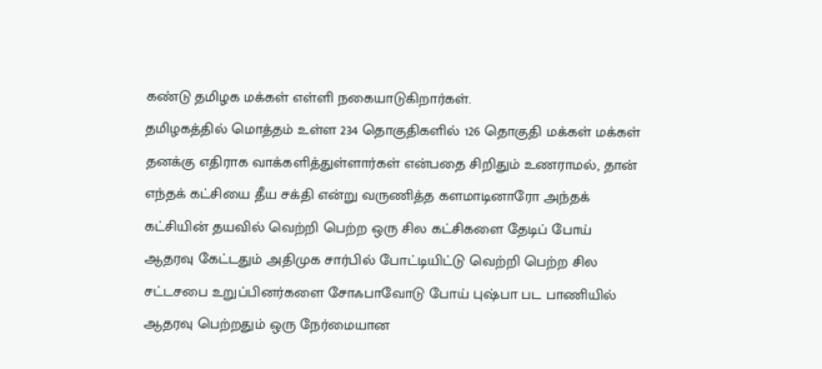கண்டு தமிழக மக்கள் எள்ளி நகையாடுகிறார்கள்.
தமிழகத்தில் மொத்தம் உள்ள 234 தொகுதிகளில் 126 தொகுதி மக்கள் மக்கள் தனக்கு எதிராக வாக்களித்துள்ளார்கள் என்பதை சிறிதும் உணராமல், தான் எந்தக் கட்சியை தீய சக்தி என்று வருணித்த களமாடினாரோ அந்தக் கட்சியின் தயவில் வெற்றி பெற்ற ஒரு சில கட்சிகளை தேடிப் போய் ஆதரவு கேட்டதும் அதிமுக சார்பில் போட்டியிட்டு வெற்றி பெற்ற சில சட்டசபை உறுப்பினர்களை சோஃபாவோடு போய் புஷ்பா பட பாணியில் ஆதரவு பெற்றதும் ஒரு நேர்மையான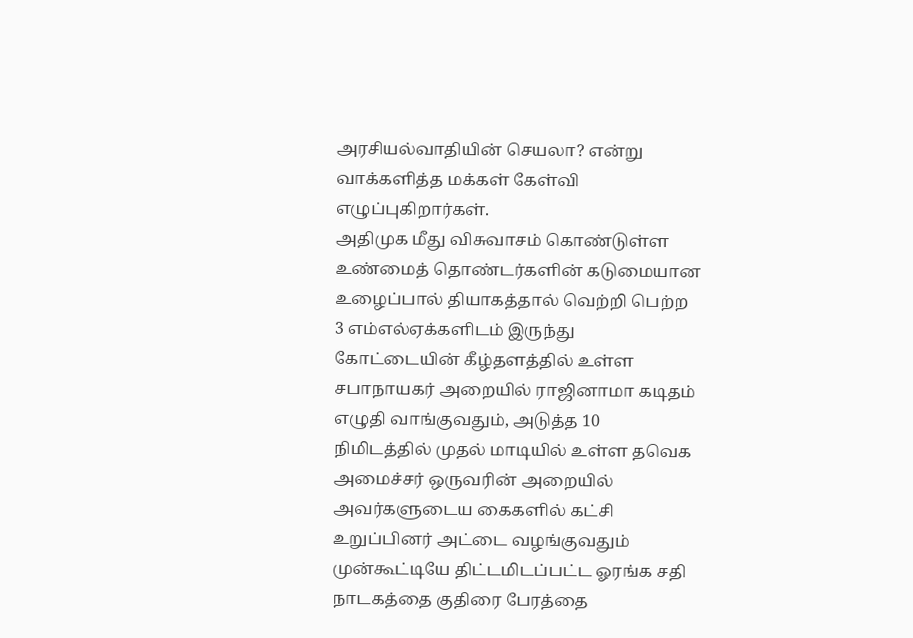அரசியல்வாதியின் செயலா? என்று வாக்களித்த மக்கள் கேள்வி எழுப்புகிறார்கள்.
அதிமுக மீது விசுவாசம் கொண்டுள்ள உண்மைத் தொண்டர்களின் கடுமையான உழைப்பால் தியாகத்தால் வெற்றி பெற்ற 3 எம்எல்ஏக்களிடம் இருந்து கோட்டையின் கீழ்தளத்தில் உள்ள சபாநாயகர் அறையில் ராஜினாமா கடிதம் எழுதி வாங்குவதும், அடுத்த 10 நிமிடத்தில் முதல் மாடியில் உள்ள தவெக அமைச்சர் ஒருவரின் அறையில் அவர்களுடைய கைகளில் கட்சி உறுப்பினர் அட்டை வழங்குவதும் முன்கூட்டியே திட்டமிடப்பட்ட ஓரங்க சதி நாடகத்தை குதிரை பேரத்தை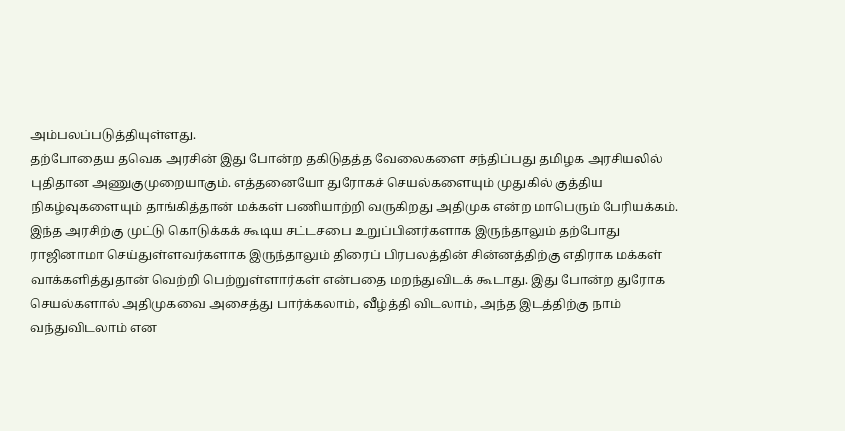அம்பலப்படுத்தியுள்ளது.
தற்போதைய தவெக அரசின் இது போன்ற தகிடுதத்த வேலைகளை சந்திப்பது தமிழக அரசியலில் புதிதான அணுகுமுறையாகும். எத்தனையோ துரோகச் செயல்களையும் முதுகில் குத்திய நிகழ்வுகளையும் தாங்கித்தான் மக்கள் பணியாற்றி வருகிறது அதிமுக என்ற மாபெரும் பேரியக்கம்.
இந்த அரசிற்கு முட்டு கொடுக்கக் கூடிய சட்டசபை உறுப்பினர்களாக இருந்தாலும் தற்போது ராஜினாமா செய்துள்ளவர்களாக இருந்தாலும் திரைப் பிரபலத்தின் சின்னத்திற்கு எதிராக மக்கள் வாக்களித்துதான் வெற்றி பெற்றுள்ளார்கள் என்பதை மறந்துவிடக் கூடாது. இது போன்ற துரோக செயல்களால் அதிமுகவை அசைத்து பார்க்கலாம், வீழ்த்தி விடலாம், அந்த இடத்திற்கு நாம் வந்துவிடலாம் என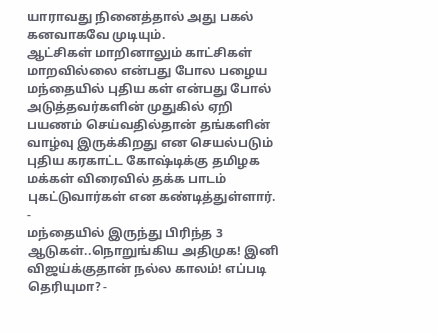யாராவது நினைத்தால் அது பகல் கனவாகவே முடியும்.
ஆட்சிகள் மாறினாலும் காட்சிகள் மாறவில்லை என்பது போல பழைய மந்தையில் புதிய கள் என்பது போல் அடுத்தவர்களின் முதுகில் ஏறி பயணம் செய்வதில்தான் தங்களின் வாழ்வு இருக்கிறது என செயல்படும் புதிய கரகாட்ட கோஷ்டிக்கு தமிழக மக்கள் விரைவில் தக்க பாடம் புகட்டுவார்கள் என கண்டித்துள்ளார்.
-
மந்தையில் இருந்து பிரிந்த 3 ஆடுகள்..நொறுங்கிய அதிமுக! இனி விஜய்க்குதான் நல்ல காலம்! எப்படி தெரியுமா? -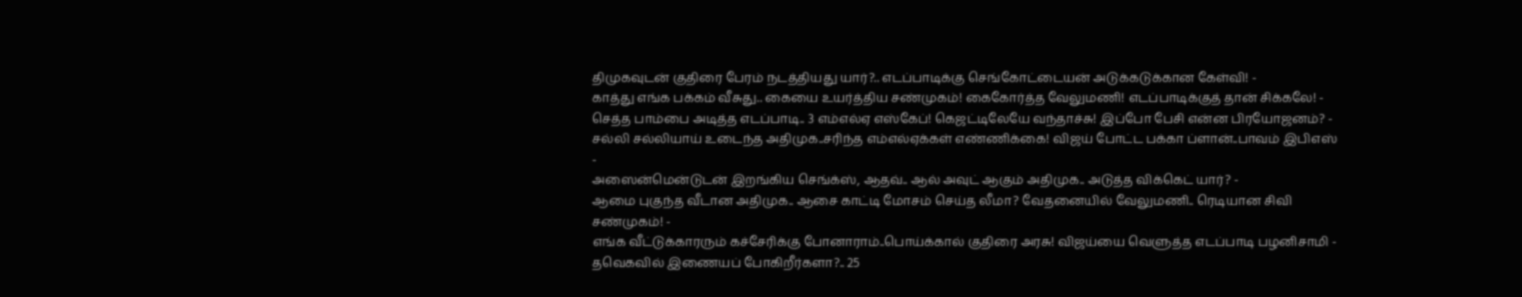திமுகவுடன் குதிரை பேரம் நடத்தியது யார்?.. எடப்பாடிக்கு செங்கோட்டையன் அடுக்கடுக்கான கேள்வி! -
காத்து எங்க பக்கம் வீசுது.. கையை உயர்த்திய சண்முகம்! கைகோர்த்த வேலுமணி! எடப்பாடிக்குத் தான் சிக்கலே! -
செத்த பாம்பை அடித்த எடப்பாடி.. 3 எம்எல்ஏ எஸ்கேப்! கெஜட்டிலேயே வந்தாச்சு! இப்போ பேசி என்ன பிரயோஜனம்? -
சல்லி சல்லியாய் உடைந்த அதிமுக..சரிந்த எம்எல்ஏக்கள் எண்ணிக்கை! விஜய் போட்ட பக்கா ப்ளான்..பாவம் இபிஎஸ் -
அஸைன்மென்டுடன் இறங்கிய செங்க்ஸ், ஆதவ்.. ஆல் அவுட் ஆகும் அதிமுக.. அடுத்த விக்கெட் யார்? -
ஆமை புகுந்த வீடான அதிமுக.. ஆசை காட்டி மோசம் செய்த லீமா? வேதனையில் வேலுமணி.. ரெடியான சிவி சண்முகம்! -
எங்க வீட்டுக்காரரும் கச்சேரிக்கு போனாராம்..பொய்க்கால் குதிரை அரசு! விஜய்யை வெளுத்த எடப்பாடி பழனிசாமி -
தவெகவில் இணையப் போகிறீர்களா?.. 25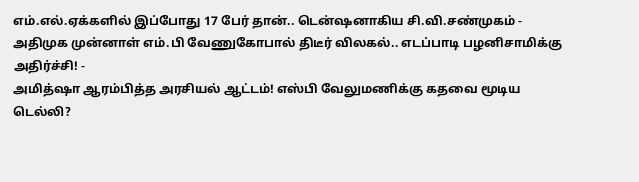எம்.எல்.ஏக்களில் இப்போது 17 பேர் தான்.. டென்ஷனாகிய சி.வி.சண்முகம் -
அதிமுக முன்னாள் எம்.பி வேணுகோபால் திடீர் விலகல்.. எடப்பாடி பழனிசாமிக்கு அதிர்ச்சி! -
அமித்ஷா ஆரம்பித்த அரசியல் ஆட்டம்! எஸ்பி வேலுமணிக்கு கதவை மூடிய டெல்லி?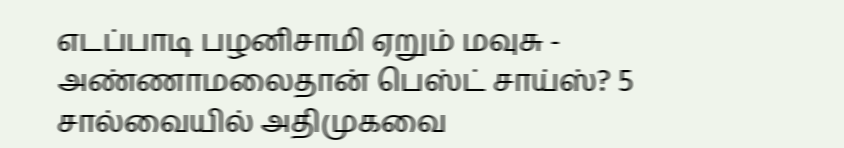எடப்பாடி பழனிசாமி ஏறும் மவுசு -
அண்ணாமலைதான் பெஸ்ட் சாய்ஸ்? 5 சால்வையில் அதிமுகவை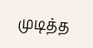முடித்த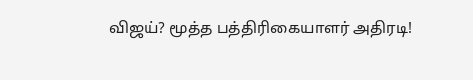விஜய்? மூத்த பத்திரிகையாளர் அதிரடி!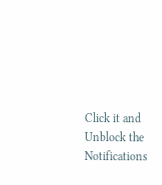Click it and Unblock the Notifications